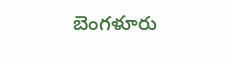బెంగళూరు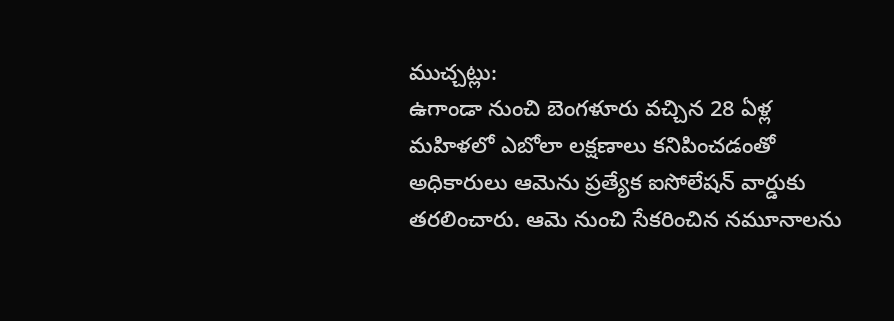ముచ్చట్లు:
ఉగాండా నుంచి బెంగళూరు వచ్చిన 28 ఏళ్ల మహిళలో ఎబోలా లక్షణాలు కనిపించడంతో అధికారులు ఆమెను ప్రత్యేక ఐసోలేషన్ వార్డుకు తరలించారు. ఆమె నుంచి సేకరించిన నమూనాలను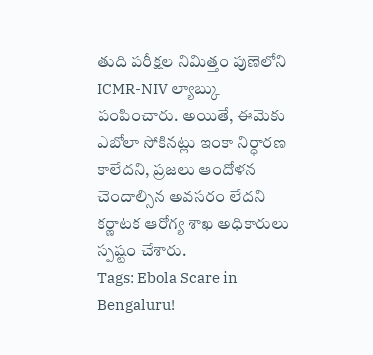తుది పరీక్షల నిమిత్తం పుణెలోని ICMR-NIV ల్యాబ్కు పంపించారు. అయితే, ఈమెకు ఎబోలా సోకినట్లు ఇంకా నిర్ధారణ కాలేదని, ప్రజలు ఆందోళన చెందాల్సిన అవసరం లేదని కర్ణాటక ఆరోగ్య శాఖ అధికారులు స్పష్టం చేశారు.
Tags: Ebola Scare in Bengaluru!